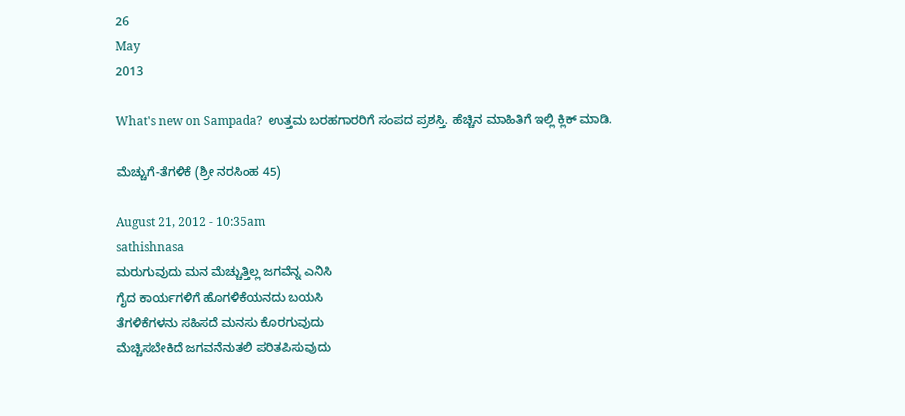26
May
2013

What's new on Sampada?  ಉತ್ತಮ ಬರಹಗಾರರಿಗೆ ಸಂಪದ ಪ್ರಶಸ್ತಿ. ಹೆಚ್ಚಿನ ಮಾಹಿತಿಗೆ ಇಲ್ಲಿ ಕ್ಲಿಕ್ ಮಾಡಿ.

ಮೆಚ್ಚುಗೆ-ತೆಗಳಿಕೆ (ಶ್ರೀ ನರಸಿಂಹ 45)

August 21, 2012 - 10:35am
sathishnasa
ಮರುಗುವುದು ಮನ ಮೆಚ್ಚುತ್ತಿಲ್ಲ ಜಗವೆನ್ನ ಎನಿಸಿ
ಗೈದ ಕಾರ್ಯಗಳಿಗೆ ಹೊಗಳಿಕೆಯನದು ಬಯಸಿ
ತೆಗಳಿಕೆಗಳನು ಸಹಿಸದೆ ಮನಸು ಕೊರಗುವುದು
ಮೆಚ್ಚಿಸಬೇಕಿದೆ ಜಗವನೆನುತಲಿ ಪರಿತಪಿಸುವುದು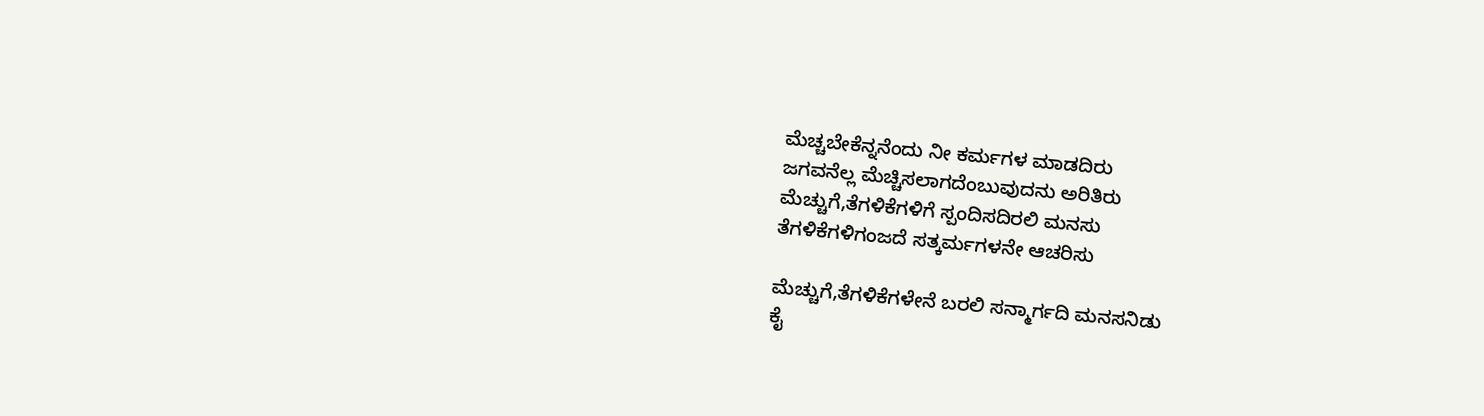ಮೆಚ್ಚಬೇಕೆನ್ನನೆಂದು ನೀ ಕರ್ಮಗಳ ಮಾಡದಿರು
ಜಗವನೆಲ್ಲ ಮೆಚ್ಚಿಸಲಾಗದೆಂಬುವುದನು ಅರಿತಿರು
ಮೆಚ್ಚುಗೆ,ತೆಗಳಿಕೆಗಳಿಗೆ ಸ್ಪಂದಿಸದಿರಲಿ ಮನಸು
ತೆಗಳಿಕೆಗಳಿಗಂಜದೆ ಸತ್ಕರ್ಮಗಳನೇ ಆಚರಿಸು

ಮೆಚ್ಚುಗೆ,ತೆಗಳಿಕೆಗಳೇನೆ ಬರಲಿ ಸನ್ಮಾರ್ಗದಿ ಮನಸನಿಡು
ಕೈ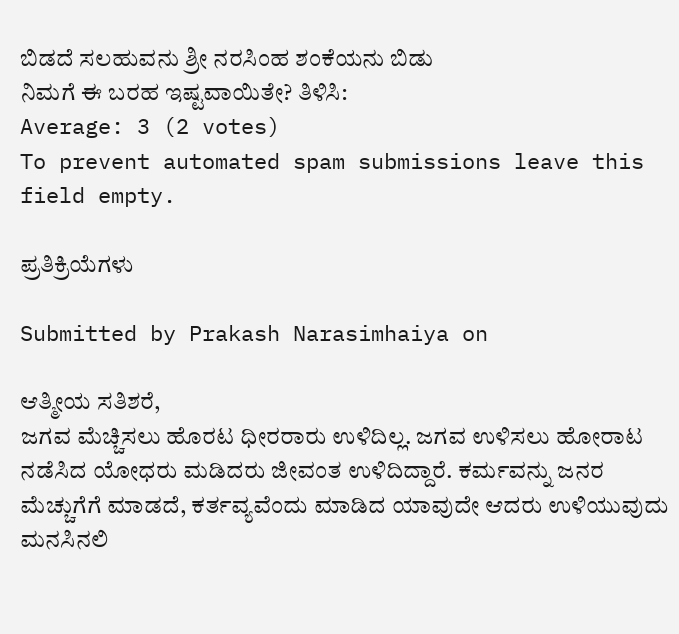ಬಿಡದೆ ಸಲಹುವನು ಶ್ರೀ ನರಸಿಂಹ ಶಂಕೆಯನು ಬಿಡು
ನಿಮಗೆ ಈ ಬರಹ ಇಷ್ಟವಾಯಿತೇ? ತಿಳಿಸಿ:
Average: 3 (2 votes)
To prevent automated spam submissions leave this field empty.

ಪ್ರತಿಕ್ರಿಯೆಗಳು

Submitted by Prakash Narasimhaiya on

ಆತ್ಮೀಯ ಸತಿಶರೆ,
ಜಗವ ಮೆಚ್ಚಿಸಲು ಹೊರಟ ಧೀರರಾರು ಉಳಿದಿಲ್ಲ. ಜಗವ ಉಳಿಸಲು ಹೋರಾಟ ನಡೆಸಿದ ಯೋಧರು ಮಡಿದರು ಜೀವಂತ ಉಳಿದಿದ್ದಾರೆ. ಕರ್ಮವನ್ನು ಜನರ ಮೆಚ್ಚುಗೆಗೆ ಮಾಡದೆ, ಕರ್ತವ್ಯವೆಂದು ಮಾಡಿದ ಯಾವುದೇ ಆದರು ಉಳಿಯುವುದು ಮನಸಿನಲಿ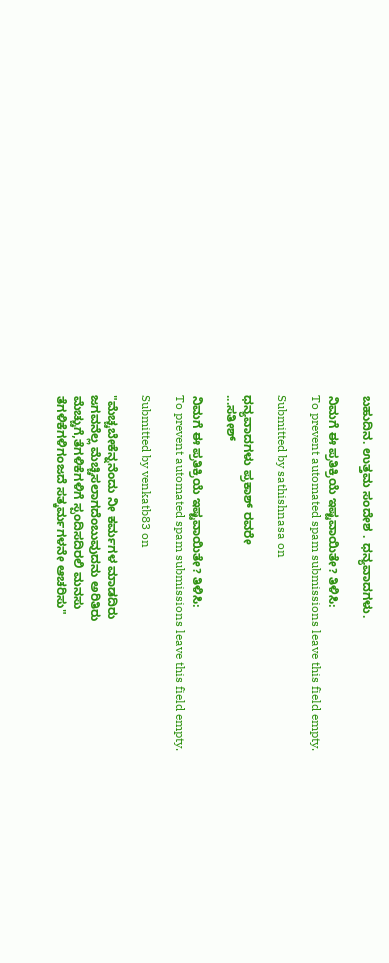ಬಹುದಿನ. ಉತ್ತಮ ಸಂದೇಶ . ಧನ್ಯವಾದಗಳು.

ನಿಮಗೆ ಈ ಪ್ರತಿಕ್ರಿಯೆ ಇಷ್ಟವಾಯಿತೇ? ತಿಳಿಸಿ:
To prevent automated spam submissions leave this field empty.

Submitted by sathishnasa on

ಧನ್ಯವಾದಗಳು ಪ್ರಕಾಶ್ ರವರೇ
...ಸತೀಶ್

ನಿಮಗೆ ಈ ಪ್ರತಿಕ್ರಿಯೆ ಇಷ್ಟವಾಯಿತೇ? ತಿಳಿಸಿ:
To prevent automated spam submissions leave this field empty.

Submitted by venkatb83 on

"ಮೆಚ್ಚಬೇಕೆನ್ನನೆಂದು ನೀ ಕರ್ಮಗಳ ಮಾಡದಿರು
ಜಗವನೆಲ್ಲ ಮೆಚ್ಚಿಸಲಾಗದೆಂಬುವುದನು ಅರಿತಿರು
ಮೆಚ್ಚುಗೆ,ತೆಗಳಿಕೆಗಳಿಗೆ ಸ್ಪಂದಿಸದಿರಲಿ ಮನಸು
ತೆಗಳಿಕೆಗಳಿಗಂಜದೆ ಸತ್ಕರ್ಮಗಳನೇ ಆಚರಿಸು"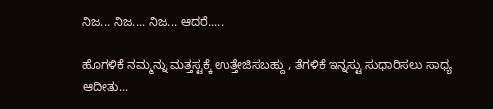ನಿಜ... ನಿಜ.... ನಿಜ... ಆದರೆ.....

ಹೊಗಳಿಕೆ ನಮ್ಮನ್ನು ಮತ್ತಸ್ಟಕ್ಕೆ ಉತ್ತೇಜಿಸಬಹ್ದು , ತೆಗಳಿಕೆ ಇನ್ನಸ್ಟು ಸುಧಾರಿಸಲು ಸಾಧ್ಯ ಆದೀತು...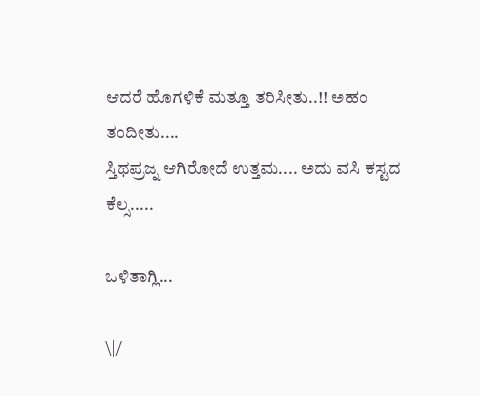ಆದರೆ ಹೊಗಳಿಕೆ ಮತ್ತೂ ತರಿಸೀತು..!! ಅಹಂ ತಂದೀತು....
ಸ್ತಿಥಪ್ರಜ್ನ ಆಗಿರೋದೆ ಉತ್ತಮ.... ಅದು ವಸಿ ಕಸ್ಟದ ಕೆಲ್ಸ.....

ಒಳಿತಾಗ್ಲಿ...

\|/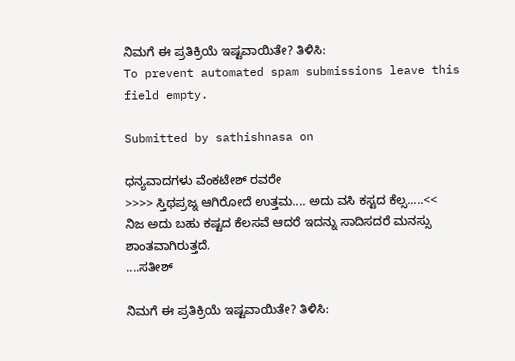ನಿಮಗೆ ಈ ಪ್ರತಿಕ್ರಿಯೆ ಇಷ್ಟವಾಯಿತೇ? ತಿಳಿಸಿ:
To prevent automated spam submissions leave this field empty.

Submitted by sathishnasa on

ಧನ್ಯವಾದಗಳು ವೆಂಕಟೇಶ್ ರವರೇ
>>>> ಸ್ತಿಥಪ್ರಜ್ನ ಆಗಿರೋದೆ ಉತ್ತಮ.... ಅದು ವಸಿ ಕಸ್ಟದ ಕೆಲ್ಸ.....<<
ನಿಜ ಅದು ಬಹು ಕಷ್ಟದ ಕೆಲಸವೆ ಆದರೆ ಇದನ್ನು ಸಾದಿಸದರೆ ಮನಸ್ಸು ಶಾಂತವಾಗಿರುತ್ತದೆ.
....ಸತೀಶ್

ನಿಮಗೆ ಈ ಪ್ರತಿಕ್ರಿಯೆ ಇಷ್ಟವಾಯಿತೇ? ತಿಳಿಸಿ: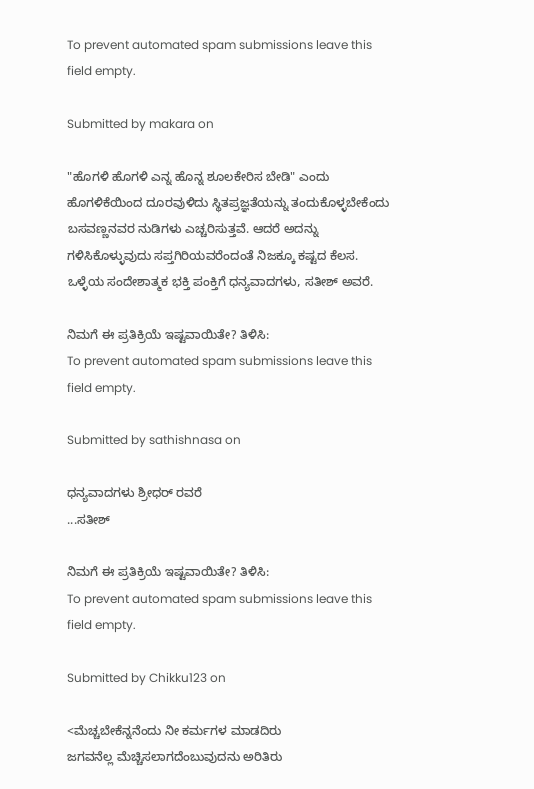To prevent automated spam submissions leave this field empty.

Submitted by makara on

"ಹೊಗಳಿ ಹೊಗಳಿ ಎನ್ನ ಹೊನ್ನ ಶೂಲಕೇರಿಸ ಬೇಡಿ" ಎಂದು ಹೊಗಳಿಕೆಯಿಂದ ದೂರವುಳಿದು ಸ್ಥಿತಪ್ರಜ್ಞತೆಯನ್ನು ತಂದುಕೊಳ್ಳಬೇಕೆಂದು ಬಸವಣ್ಣನವರ ನುಡಿಗಳು ಎಚ್ಚರಿಸುತ್ತವೆ. ಆದರೆ ಅದನ್ನು ಗಳಿಸಿಕೊಳ್ಳುವುದು ಸಪ್ತಗಿರಿಯವರೆಂದಂತೆ ನಿಜಕ್ಕೂ ಕಷ್ಟದ ಕೆಲಸ. ಒಳ್ಳೆಯ ಸಂದೇಶಾತ್ಮಕ ಭಕ್ತಿ ಪಂಕ್ತಿಗೆ ಧನ್ಯವಾದಗಳು, ಸತೀಶ್ ಅವರೆ.

ನಿಮಗೆ ಈ ಪ್ರತಿಕ್ರಿಯೆ ಇಷ್ಟವಾಯಿತೇ? ತಿಳಿಸಿ:
To prevent automated spam submissions leave this field empty.

Submitted by sathishnasa on

ಧನ್ಯವಾದಗಳು ಶ್ರೀಧರ್ ರವರೆ
...ಸತೀಶ್

ನಿಮಗೆ ಈ ಪ್ರತಿಕ್ರಿಯೆ ಇಷ್ಟವಾಯಿತೇ? ತಿಳಿಸಿ:
To prevent automated spam submissions leave this field empty.

Submitted by Chikku123 on

<ಮೆಚ್ಚಬೇಕೆನ್ನನೆಂದು ನೀ ಕರ್ಮಗಳ ಮಾಡದಿರು
ಜಗವನೆಲ್ಲ ಮೆಚ್ಚಿಸಲಾಗದೆಂಬುವುದನು ಅರಿತಿರು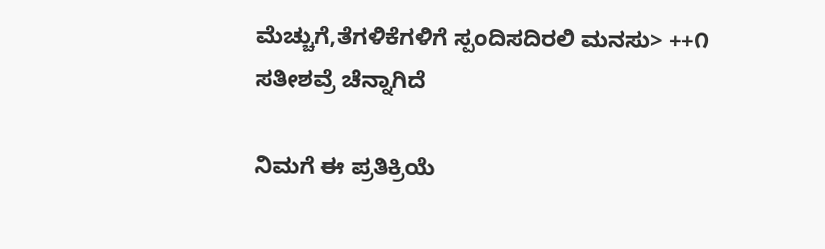ಮೆಚ್ಚುಗೆ,ತೆಗಳಿಕೆಗಳಿಗೆ ಸ್ಪಂದಿಸದಿರಲಿ ಮನಸು> ++೧
ಸತೀಶವ್ರೆ ಚೆನ್ನಾಗಿದೆ

ನಿಮಗೆ ಈ ಪ್ರತಿಕ್ರಿಯೆ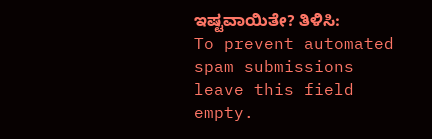ಇಷ್ಟವಾಯಿತೇ? ತಿಳಿಸಿ:
To prevent automated spam submissions leave this field empty.